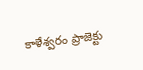కాళేశ్వరం ప్రాజెక్టు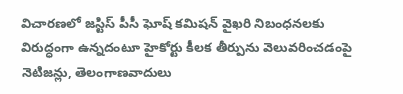విచారణలో జస్టిస్ పీసీ ఘోష్ కమిషన్ వైఖరి నిబంధనలకు విరుద్ధంగా ఉన్నదంటూ హైకోర్టు కీలక తీర్పును వెలువరించడంపై నెటిజన్లు, తెలంగాణవాదులు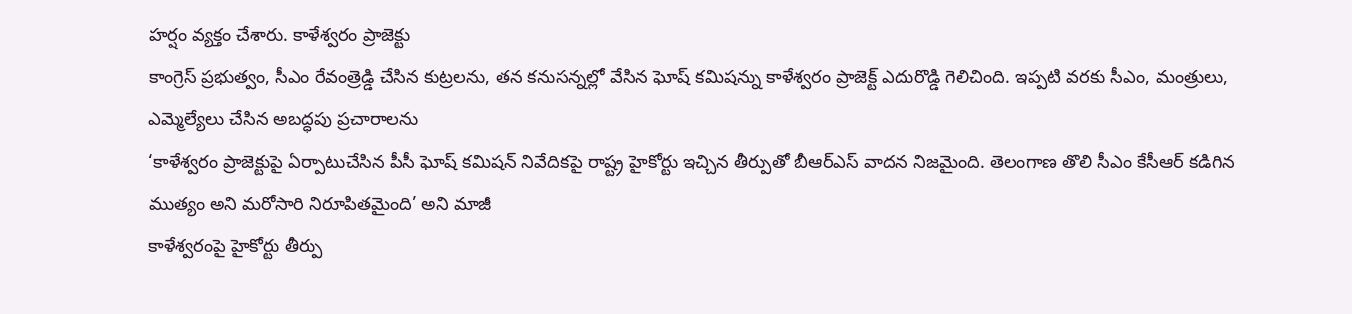హర్షం వ్యక్తం చేశారు. కాళేశ్వరం ప్రాజెక్టు
కాంగ్రెస్ ప్రభుత్వం, సీఎం రేవంత్రెడ్డి చేసిన కుట్రలను, తన కనుసన్నల్లో వేసిన ఘోష్ కమిషన్ను కాళేశ్వరం ప్రాజెక్ట్ ఎదురొడ్డి గెలిచింది. ఇప్పటి వరకు సీఎం, మంత్రులు, ఎమ్మెల్యేలు చేసిన అబద్ధపు ప్రచారాలను
‘కాళేశ్వరం ప్రాజెక్టుపై ఏర్పాటుచేసిన పీసీ ఘోష్ కమిషన్ నివేదికపై రాష్ట్ర హైకోర్టు ఇచ్చిన తీర్పుతో బీఆర్ఎస్ వాదన నిజమైంది. తెలంగాణ తొలి సీఎం కేసీఆర్ కడిగిన ముత్యం అని మరోసారి నిరూపితమైంది’ అని మాజీ
కాళేశ్వరంపై హైకోర్టు తీర్పు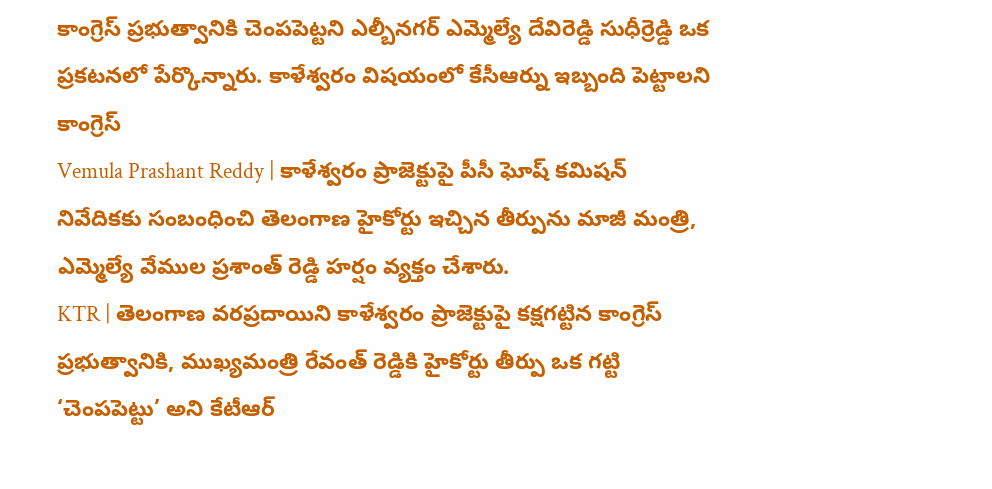కాంగ్రెస్ ప్రభుత్వానికి చెంపపెట్టని ఎల్బీనగర్ ఎమ్మెల్యే దేవిరెడ్డి సుధీర్రెడ్డి ఒక ప్రకటనలో పేర్కొన్నారు. కాళేశ్వరం విషయంలో కేసీఆర్ను ఇబ్బంది పెట్టాలని కాంగ్రెస్
Vemula Prashant Reddy | కాళేశ్వరం ప్రాజెక్టుపై పీసీ ఘోష్ కమిషన్ నివేదికకు సంబంధించి తెలంగాణ హైకోర్టు ఇచ్చిన తీర్పును మాజీ మంత్రి, ఎమ్మెల్యే వేముల ప్రశాంత్ రెడ్డి హర్షం వ్యక్తం చేశారు.
KTR | తెలంగాణ వరప్రదాయిని కాళేశ్వరం ప్రాజెక్టుపై కక్షగట్టిన కాంగ్రెస్ ప్రభుత్వానికి, ముఖ్యమంత్రి రేవంత్ రెడ్డికి హైకోర్టు తీర్పు ఒక గట్టి ‘చెంపపెట్టు’ అని కేటీఆర్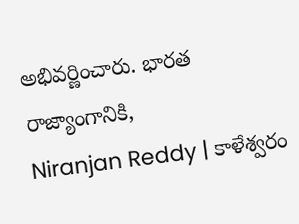అభివర్ణించారు. భారత రాజ్యాంగానికి,
Niranjan Reddy | కాళేశ్వరం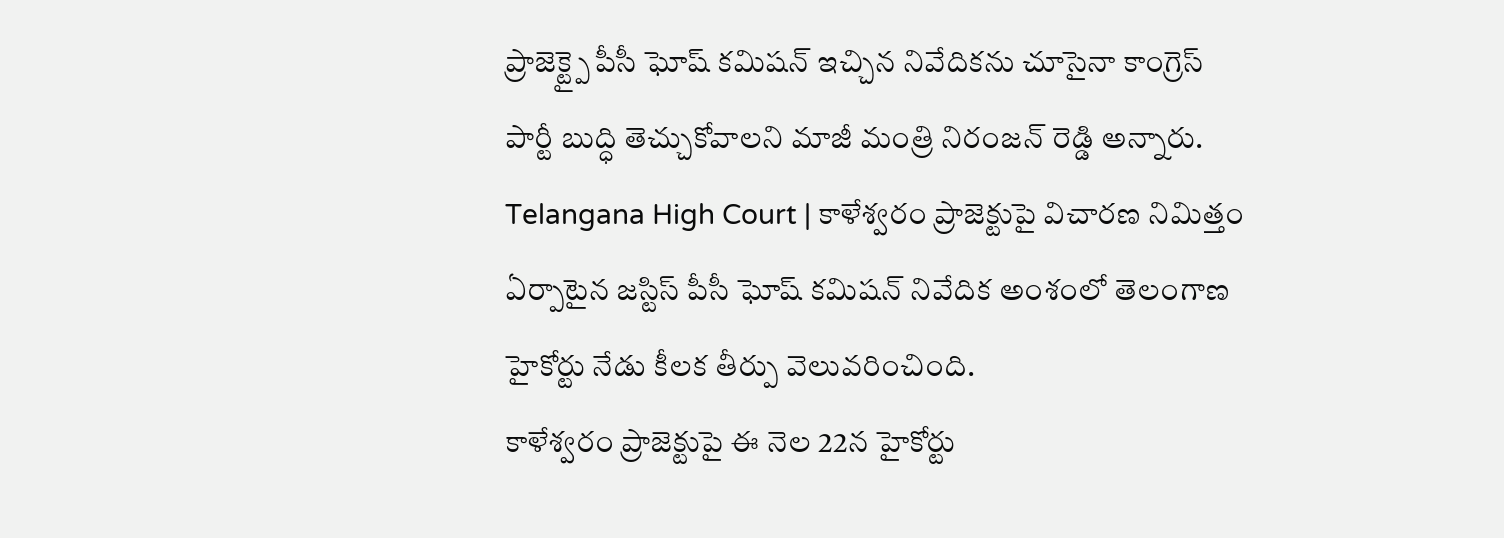ప్రాజెక్ట్పై పీసీ ఘోష్ కమిషన్ ఇచ్చిన నివేదికను చూసైనా కాంగ్రెస్ పార్టీ బుద్ధి తెచ్చుకోవాలని మాజీ మంత్రి నిరంజన్ రెడ్డి అన్నారు.
Telangana High Court | కాళేశ్వరం ప్రాజెక్టుపై విచారణ నిమిత్తం ఏర్పాటైన జస్టిస్ పీసీ ఘోష్ కమిషన్ నివేదిక అంశంలో తెలంగాణ హైకోర్టు నేడు కీలక తీర్పు వెలువరించింది.
కాళేశ్వరం ప్రాజెక్టుపై ఈ నెల 22న హైకోర్టు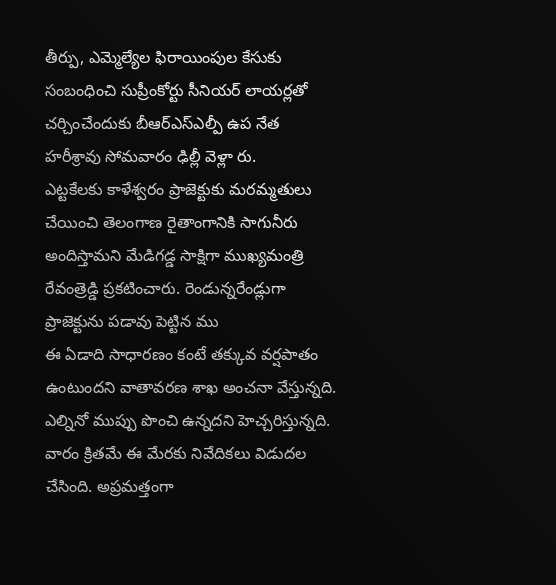తీర్పు, ఎమ్మెల్యేల ఫిరాయింపుల కేసుకు సంబంధించి సుప్రీంకోర్టు సీనియర్ లాయర్లతో చర్చించేందుకు బీఆర్ఎస్ఎల్పీ ఉప నేత హరీశ్రావు సోమవారం ఢిల్లీ వెళ్లా రు.
ఎట్టకేలకు కాళేశ్వరం ప్రాజెక్టుకు మరమ్మతులు చేయించి తెలంగాణ రైతాంగానికి సాగునీరు అందిస్తామని మేడిగడ్డ సాక్షిగా ముఖ్యమంత్రి రేవంత్రెడ్డి ప్రకటించారు. రెండున్నరేండ్లుగా ప్రాజెక్టును పడావు పెట్టిన ము
ఈ ఏడాది సాధారణం కంటే తక్కువ వర్షపాతం ఉంటుందని వాతావరణ శాఖ అంచనా వేస్తున్నది. ఎల్నినో ముప్పు పొంచి ఉన్నదని హెచ్చరిస్తున్నది. వారం క్రితమే ఈ మేరకు నివేదికలు విడుదల చేసింది. అప్రమత్తంగా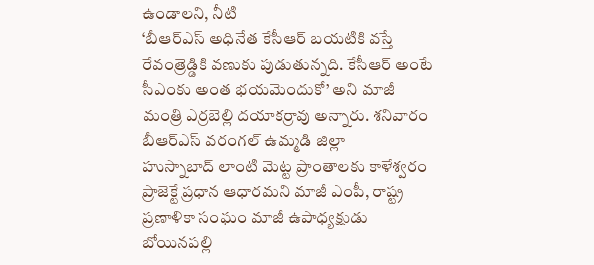ఉండాలని, నీటి
‘బీఆర్ఎస్ అధినేత కేసీఆర్ బయటికి వస్తే రేవంత్రెడ్డికి వణుకు పుడుతున్నది. కేసీఆర్ అంటే సీఎంకు అంత భయమెందుకో’ అని మాజీ మంత్రి ఎర్రబెల్లి దయాకర్రావు అన్నారు. శనివారం బీఆర్ఎస్ వరంగల్ ఉమ్మడి జిల్లా
హుస్నాబాద్ లాంటి మెట్ట ప్రాంతాలకు కాళేశ్వరం ప్రాజెక్టే ప్రధాన ఆధారమని మాజీ ఎంపీ, రాష్ట్ర ప్రణాళికా సంఘం మాజీ ఉపాధ్యక్షుడు బోయినపల్లి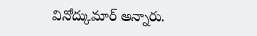వినోద్కుమార్ అన్నారు.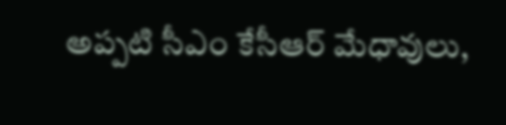అప్పటి సీఎం కేసీఆర్ మేధావులు,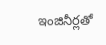ఇంజినీర్లతో